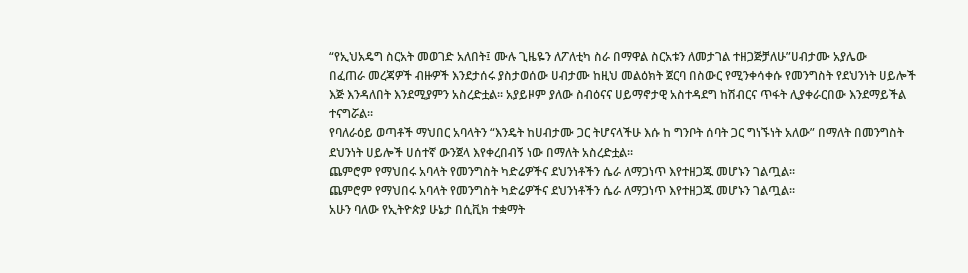“የኢህአዴግ ስርአት መወገድ አለበት፤ ሙሉ ጊዜዬን ለፖለቲካ ስራ በማዋል ስርአቱን ለመታገል ተዘጋጅቻለሁ”ሀብታሙ አያሌው
በፈጠራ መረጃዎች ብዙዎች እንደታሰሩ ያስታወሰው ሀብታሙ ከዚህ መልዕክት ጀርባ በስውር የሚንቀሳቀሱ የመንግስት የደህንነት ሀይሎች እጅ እንዳለበት እንደሚያምን አስረድቷል፡፡ አያይዞም ያለው ስብዕናና ሀይማኖታዊ አስተዳደግ ከሽብርና ጥፋት ሊያቀራርበው እንደማይችል ተናግሯል፡፡
የባለራዕይ ወጣቶች ማህበር አባላትን “እንዴት ከሀብታሙ ጋር ትሆናላችሁ እሱ ከ ግንቦት ሰባት ጋር ግነኙነት አለው” በማለት በመንግስት ደህንነት ሀይሎች ሀሰተኛ ውንጀላ እየቀረበብኝ ነው በማለት አስረድቷል፡፡
ጨምሮም የማህበሩ አባላት የመንግስት ካድሬዎችና ደህንነቶችን ሴራ ለማጋነጥ እየተዘጋጁ መሆኑን ገልጧል፡፡
ጨምሮም የማህበሩ አባላት የመንግስት ካድሬዎችና ደህንነቶችን ሴራ ለማጋነጥ እየተዘጋጁ መሆኑን ገልጧል፡፡
አሁን ባለው የኢትዮጵያ ሁኔታ በሲቪክ ተቋማት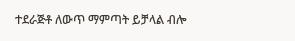ተደራጅቶ ለውጥ ማምጣት ይቻላል ብሎ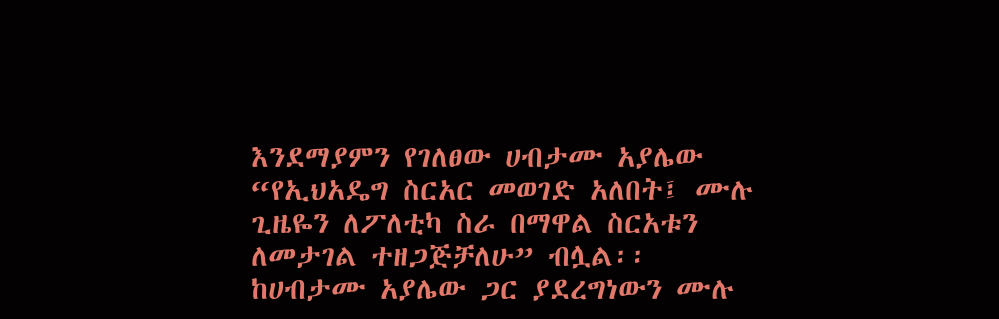እንደማያምን የገለፀው ሀብታሙ አያሌው “የኢህአዴግ ስርአር መወገድ አለበት፤ ሙሉ ጊዜዬን ለፖለቲካ ስራ በማዋል ስርአቱን ለመታገል ተዘጋጅቻለሁ” ብሏል፡፡
ከሀብታሙ አያሌው ጋር ያደረግነውን ሙሉ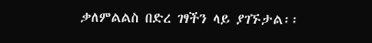ቃለምልልስ በድረ ገፃችን ላይ ያገኙታል፡፡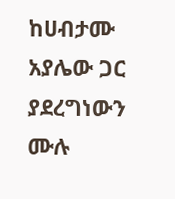ከሀብታሙ አያሌው ጋር ያደረግነውን ሙሉ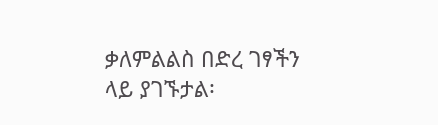ቃለምልልስ በድረ ገፃችን ላይ ያገኙታል፡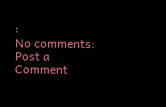፡
No comments:
Post a Comment